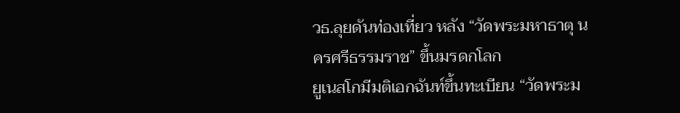วธ.ลุยดันท่องเที่ยว หลัง “วัดพระมหาธาตุ นครศรีธรรมราช” ขึ้นมรดกโลก
ยูเนสโกมีมติเอกฉันท์ขึ้นทะเบียน “วัดพระม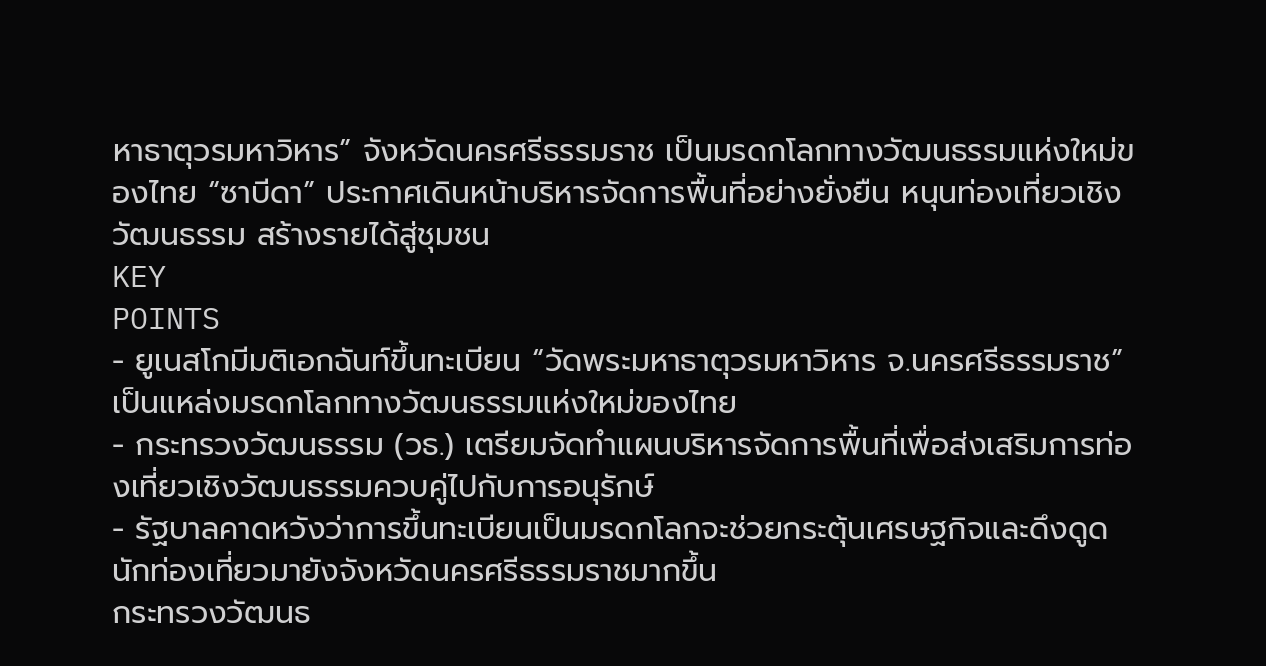หาธาตุวรมหาวิหาร” จังหวัดนครศรีธรรมราช เป็นมรดกโลกทางวัฒนธรรมแห่งใหม่ของไทย “ซาบีดา” ประกาศเดินหน้าบริหารจัดการพื้นที่อย่างยั่งยืน หนุนท่องเที่ยวเชิงวัฒนธรรม สร้างรายได้สู่ชุมชน
KEY
POINTS
- ยูเนสโกมีมติเอกฉันท์ขึ้นทะเบียน “วัดพระมหาธาตุวรมหาวิหาร จ.นครศรีธรรมราช” เป็นแหล่งมรดกโลกทางวัฒนธรรมแห่งใหม่ของไทย
- กระทรวงวัฒนธรรม (วธ.) เตรียมจัดทำแผนบริหารจัดการพื้นที่เพื่อส่งเสริมการท่องเที่ยวเชิงวัฒนธรรมควบคู่ไปกับการอนุรักษ์
- รัฐบาลคาดหวังว่าการขึ้นทะเบียนเป็นมรดกโลกจะช่วยกระตุ้นเศรษฐกิจและดึงดูดนักท่องเที่ยวมายังจังหวัดนครศรีธรรมราชมากขึ้น
กระทรวงวัฒนธ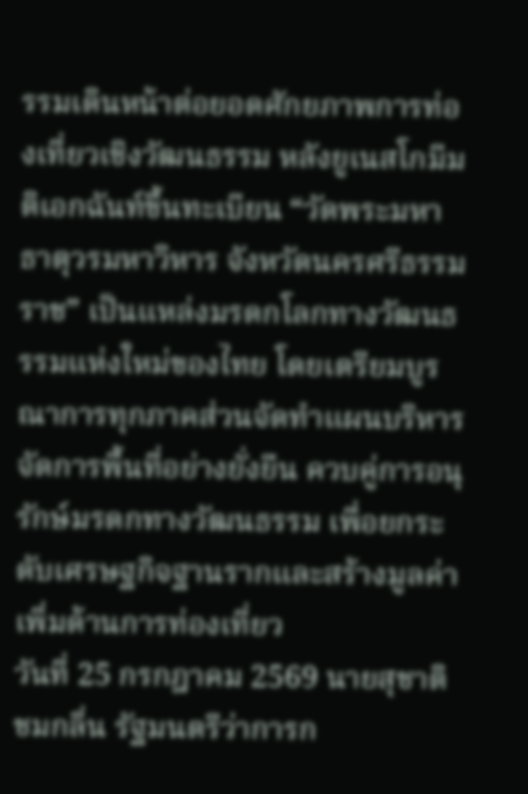รรมเดินหน้าต่อยอดศักยภาพการท่องเที่ยวเชิงวัฒนธรรม หลังยูเนสโกมีมติเอกฉันท์ขึ้นทะเบียน “วัดพระมหาธาตุวรมหาวิหาร จังหวัดนครศรีธรรมราช” เป็นแหล่งมรดกโลกทางวัฒนธรรมแห่งใหม่ของไทย โดยเตรียมบูรณาการทุกภาคส่วนจัดทำแผนบริหารจัดการพื้นที่อย่างยั่งยืน ควบคู่การอนุรักษ์มรดกทางวัฒนธรรม เพื่อยกระดับเศรษฐกิจฐานรากและสร้างมูลค่าเพิ่มด้านการท่องเที่ยว
วันที่ 25 กรกฎาคม 2569 นายสุชาติ ชมกลิ่น รัฐมนตรีว่าการก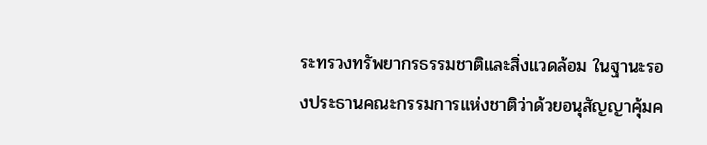ระทรวงทรัพยากรธรรมชาติและสิ่งแวดล้อม ในฐานะรองประธานคณะกรรมการแห่งชาติว่าด้วยอนุสัญญาคุ้มค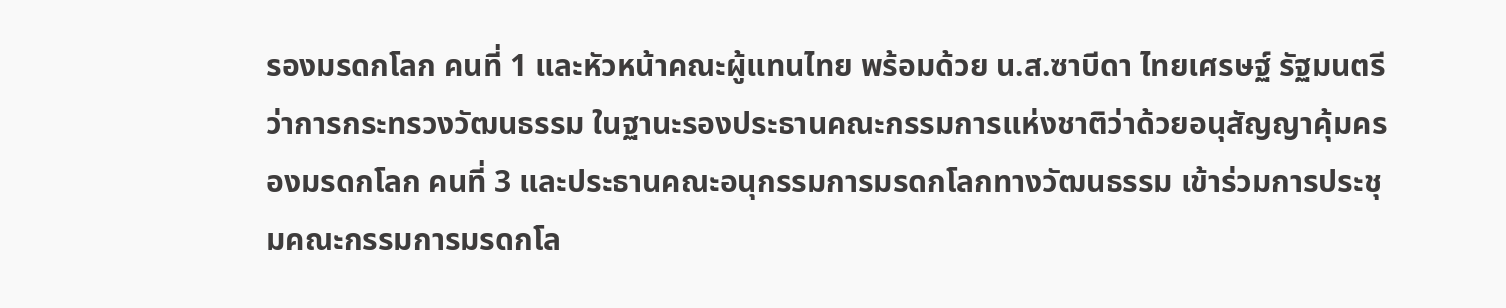รองมรดกโลก คนที่ 1 และหัวหน้าคณะผู้แทนไทย พร้อมด้วย น.ส.ซาบีดา ไทยเศรษฐ์ รัฐมนตรีว่าการกระทรวงวัฒนธรรม ในฐานะรองประธานคณะกรรมการแห่งชาติว่าด้วยอนุสัญญาคุ้มครองมรดกโลก คนที่ 3 และประธานคณะอนุกรรมการมรดกโลกทางวัฒนธรรม เข้าร่วมการประชุมคณะกรรมการมรดกโล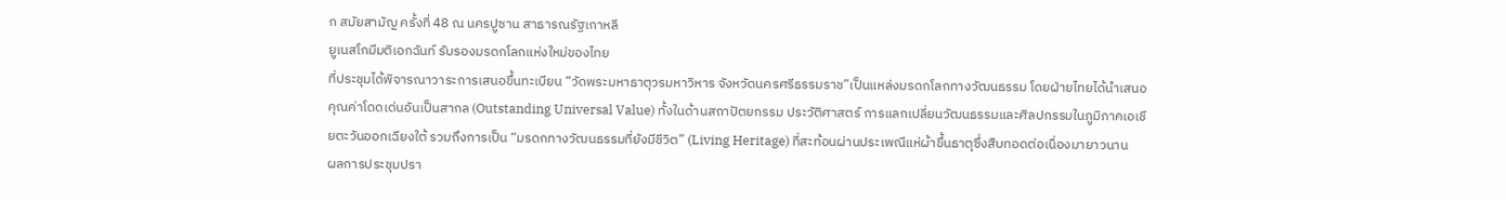ก สมัยสามัญ ครั้งที่ 48 ณ นครปูซาน สาธารณรัฐเกาหลี
ยูเนสโกมีมติเอกฉันท์ รับรองมรดกโลกแห่งใหม่ของไทย
ที่ประชุมได้พิจารณาวาระการเสนอขึ้นทะเบียน “วัดพระมหาธาตุวรมหาวิหาร จังหวัดนครศรีธรรมราช”เป็นแหล่งมรดกโลกทางวัฒนธรรม โดยฝ่ายไทยได้นำเสนอคุณค่าโดดเด่นอันเป็นสากล (Outstanding Universal Value) ทั้งในด้านสถาปัตยกรรม ประวัติศาสตร์ การแลกเปลี่ยนวัฒนธรรมและศิลปกรรมในภูมิภาคเอเชียตะวันออกเฉียงใต้ รวมถึงการเป็น “มรดกทางวัฒนธรรมที่ยังมีชีวิต” (Living Heritage) ที่สะท้อนผ่านประเพณีแห่ผ้าขึ้นธาตุซึ่งสืบทอดต่อเนื่องมายาวนาน
ผลการประชุมปรา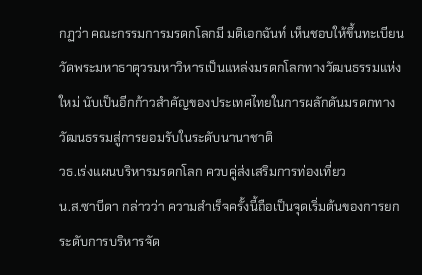กฏว่า คณะกรรมการมรดกโลกมี มติเอกฉันท์ เห็นชอบให้ขึ้นทะเบียนวัดพระมหาธาตุวรมหาวิหารเป็นแหล่งมรดกโลกทางวัฒนธรรมแห่งใหม่ นับเป็นอีกก้าวสำคัญของประเทศไทยในการผลักดันมรดกทางวัฒนธรรมสู่การยอมรับในระดับนานาชาติ
วธ.เร่งแผนบริหารมรดกโลก ควบคู่ส่งเสริมการท่องเที่ยว
น.ส.ซาบีดา กล่าวว่า ความสำเร็จครั้งนี้ถือเป็นจุดเริ่มต้นของการยกระดับการบริหารจัด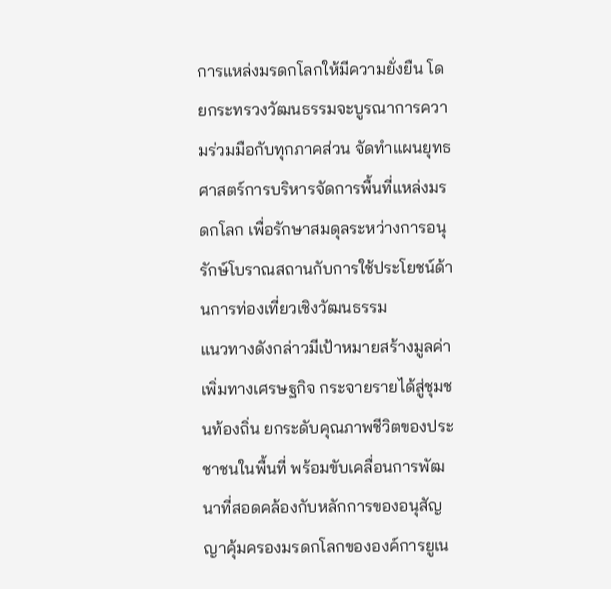การแหล่งมรดกโลกให้มีความยั่งยืน โดยกระทรวงวัฒนธรรมจะบูรณาการความร่วมมือกับทุกภาคส่วน จัดทำแผนยุทธศาสตร์การบริหารจัดการพื้นที่แหล่งมรดกโลก เพื่อรักษาสมดุลระหว่างการอนุรักษ์โบราณสถานกับการใช้ประโยชน์ด้านการท่องเที่ยวเชิงวัฒนธรรม
แนวทางดังกล่าวมีเป้าหมายสร้างมูลค่าเพิ่มทางเศรษฐกิจ กระจายรายได้สู่ชุมชนท้องถิ่น ยกระดับคุณภาพชีวิตของประชาชนในพื้นที่ พร้อมขับเคลื่อนการพัฒนาที่สอดคล้องกับหลักการของอนุสัญญาคุ้มครองมรดกโลกขององค์การยูเน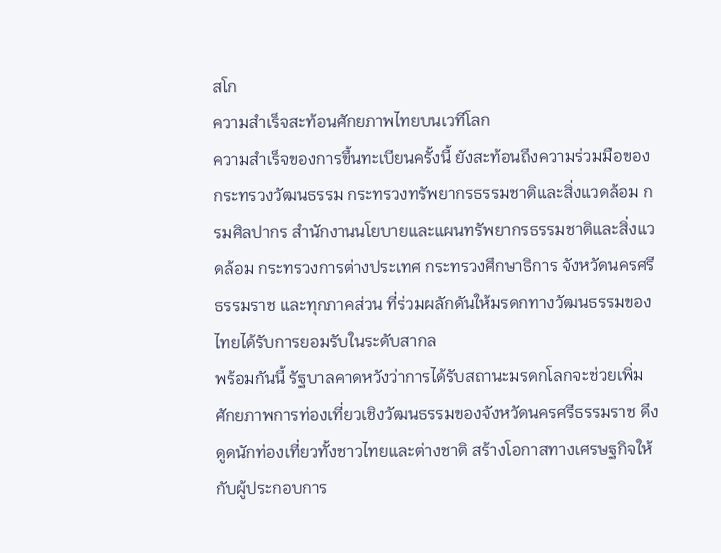สโก
ความสำเร็จสะท้อนศักยภาพไทยบนเวทีโลก
ความสำเร็จของการขึ้นทะเบียนครั้งนี้ ยังสะท้อนถึงความร่วมมือของกระทรวงวัฒนธรรม กระทรวงทรัพยากรธรรมชาติและสิ่งแวดล้อม กรมศิลปากร สำนักงานนโยบายและแผนทรัพยากรธรรมชาติและสิ่งแวดล้อม กระทรวงการต่างประเทศ กระทรวงศึกษาธิการ จังหวัดนครศรีธรรมราช และทุกภาคส่วน ที่ร่วมผลักดันให้มรดกทางวัฒนธรรมของไทยได้รับการยอมรับในระดับสากล
พร้อมกันนี้ รัฐบาลคาดหวังว่าการได้รับสถานะมรดกโลกจะช่วยเพิ่มศักยภาพการท่องเที่ยวเชิงวัฒนธรรมของจังหวัดนครศรีธรรมราช ดึงดูดนักท่องเที่ยวทั้งชาวไทยและต่างชาติ สร้างโอกาสทางเศรษฐกิจให้กับผู้ประกอบการ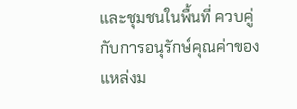และชุมชนในพื้นที่ ควบคู่กับการอนุรักษ์คุณค่าของแหล่งม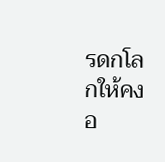รดกโลกให้คงอ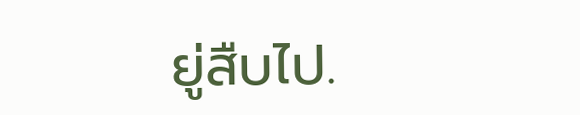ยู่สืบไป.